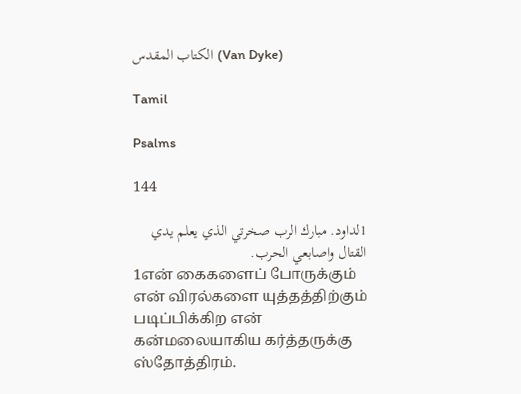الكتاب المقدس (Van Dyke)

Tamil

Psalms

144

1لداود. مبارك الرب صخرتي الذي يعلم يدي القتال واصابعي الحرب.
1என் கைகளைப் போருக்கும் என் விரல்களை யுத்தத்திற்கும் படிப்பிக்கிற என் கன்மலையாகிய கர்த்தருக்கு ஸ்தோத்திரம்.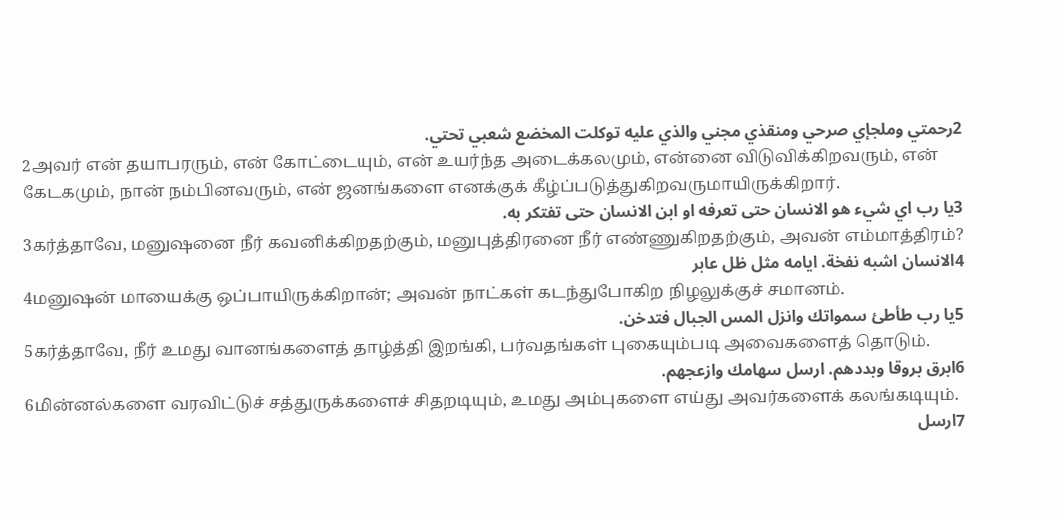2رحمتي وملجإي صرحي ومنقذي مجني والذي عليه توكلت المخضع شعبي تحتي.
2அவர் என் தயாபரரும், என் கோட்டையும், என் உயர்ந்த அடைக்கலமும், என்னை விடுவிக்கிறவரும், என் கேடகமும், நான் நம்பினவரும், என் ஜனங்களை எனக்குக் கீழ்ப்படுத்துகிறவருமாயிருக்கிறார்.
3يا رب اي شيء هو الانسان حتى تعرفه او ابن الانسان حتى تفتكر به.
3கர்த்தாவே, மனுஷனை நீர் கவனிக்கிறதற்கும், மனுபுத்திரனை நீர் எண்ணுகிறதற்கும், அவன் எம்மாத்திரம்?
4الانسان اشبه نفخة. ايامه مثل ظل عابر
4மனுஷன் மாயைக்கு ஒப்பாயிருக்கிறான்; அவன் நாட்கள் கடந்துபோகிற நிழலுக்குச் சமானம்.
5يا رب طأطئ سمواتك وانزل المس الجبال فتدخن.
5கர்த்தாவே, நீர் உமது வானங்களைத் தாழ்த்தி இறங்கி, பர்வதங்கள் புகையும்படி அவைகளைத் தொடும்.
6ابرق بروقا وبددهم. ارسل سهامك وازعجهم.
6மின்னல்களை வரவிட்டுச் சத்துருக்களைச் சிதறடியும், உமது அம்புகளை எய்து அவர்களைக் கலங்கடியும்.
7ارسل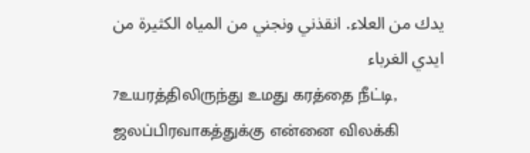يدك من العلاء. انقذني ونجني من المياه الكثيرة من ايدي الغرباء
7உயரத்திலிருந்து உமது கரத்தை நீட்டி, ஜலப்பிரவாகத்துக்கு என்னை விலக்கி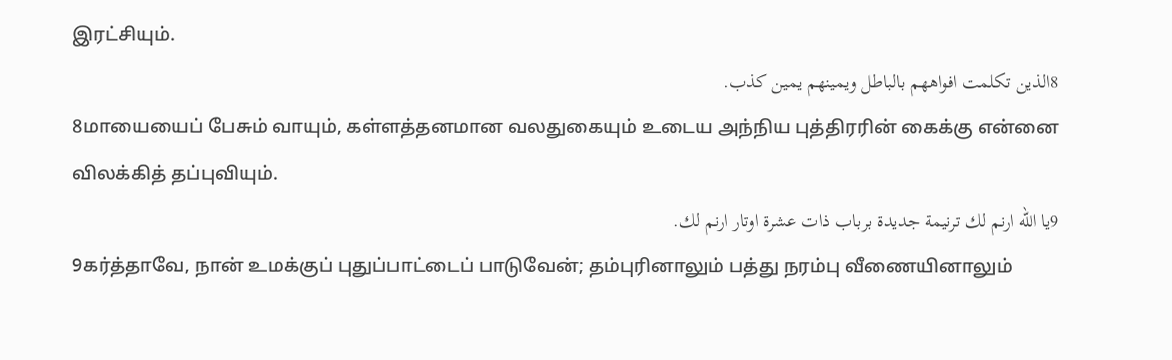இரட்சியும்.
8الذين تكلمت افواههم بالباطل ويمينهم يمين كذب.
8மாயையைப் பேசும் வாயும், கள்ளத்தனமான வலதுகையும் உடைய அந்நிய புத்திரரின் கைக்கு என்னை விலக்கித் தப்புவியும்.
9يا الله ارنم لك ترنيمة جديدة برباب ذات عشرة اوتار ارنم لك.
9கர்த்தாவே, நான் உமக்குப் புதுப்பாட்டைப் பாடுவேன்; தம்புரினாலும் பத்து நரம்பு வீணையினாலும்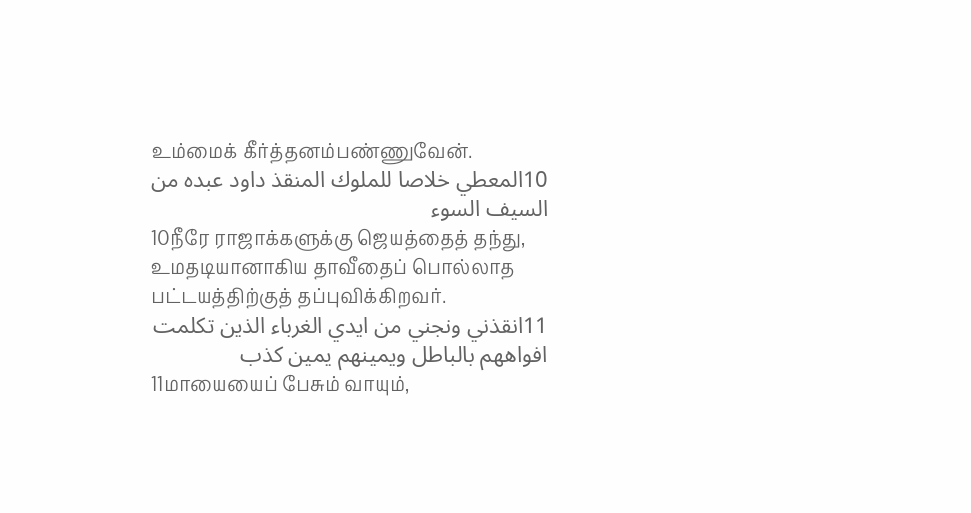உம்மைக் கீர்த்தனம்பண்ணுவேன்.
10المعطي خلاصا للملوك المنقذ داود عبده من السيف السوء
10நீரே ராஜாக்களுக்கு ஜெயத்தைத் தந்து, உமதடியானாகிய தாவீதைப் பொல்லாத பட்டயத்திற்குத் தப்புவிக்கிறவர்.
11انقذني ونجني من ايدي الغرباء الذين تكلمت افواههم بالباطل ويمينهم يمين كذب
11மாயையைப் பேசும் வாயும்,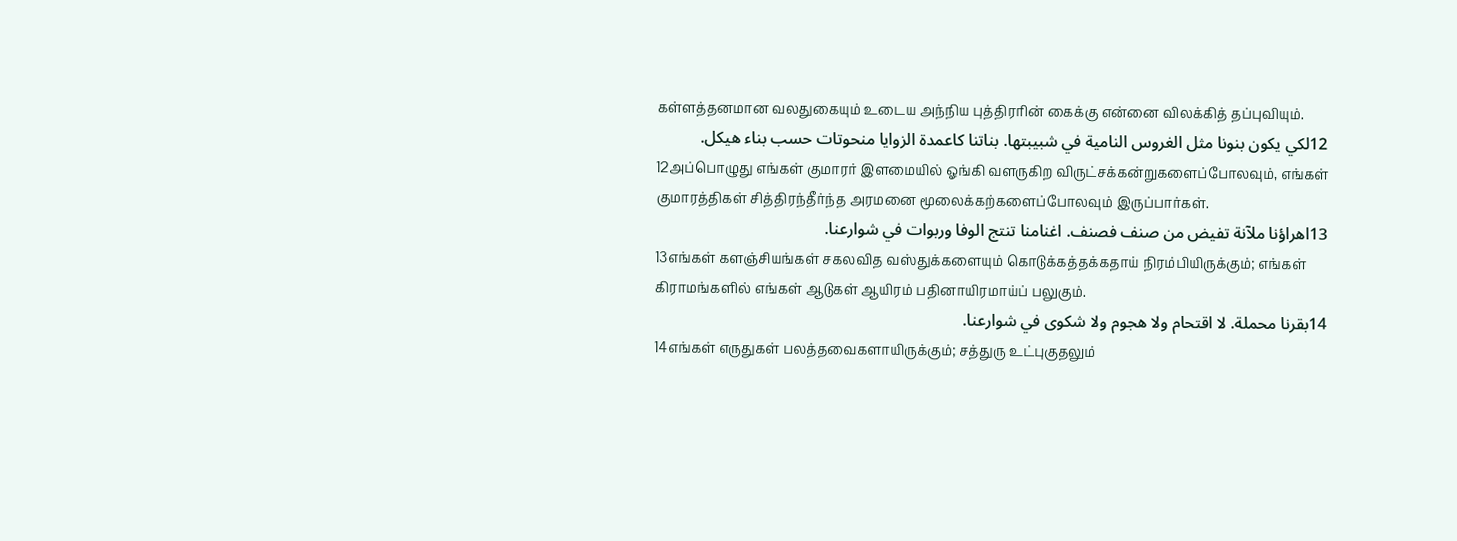கள்ளத்தனமான வலதுகையும் உடைய அந்நிய புத்திரரின் கைக்கு என்னை விலக்கித் தப்புவியும்.
12لكي يكون بنونا مثل الغروس النامية في شبيبتها. بناتنا كاعمدة الزوايا منحوتات حسب بناء هيكل.
12அப்பொழுது எங்கள் குமாரர் இளமையில் ஓங்கி வளருகிற விருட்சக்கன்றுகளைப்போலவும், எங்கள் குமாரத்திகள் சித்திரந்தீர்ந்த அரமனை மூலைக்கற்களைப்போலவும் இருப்பார்கள்.
13اهراؤنا ملآنة تفيض من صنف فصنف. اغنامنا تنتج الوفا وربوات في شوارعنا.
13எங்கள் களஞ்சியங்கள் சகலவித வஸ்துக்களையும் கொடுக்கத்தக்கதாய் நிரம்பியிருக்கும்; எங்கள் கிராமங்களில் எங்கள் ஆடுகள் ஆயிரம் பதினாயிரமாய்ப் பலுகும்.
14بقرنا محملة. لا اقتحام ولا هجوم ولا شكوى في شوارعنا.
14எங்கள் எருதுகள் பலத்தவைகளாயிருக்கும்; சத்துரு உட்புகுதலும்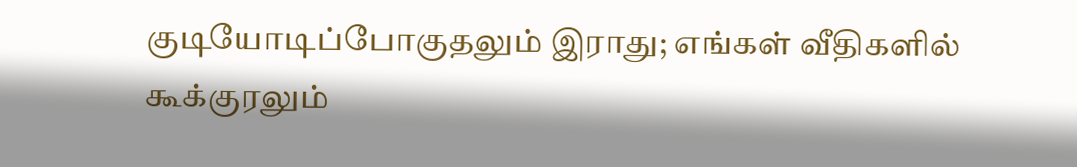குடியோடிப்போகுதலும் இராது; எங்கள் வீதிகளில் கூக்குரலும்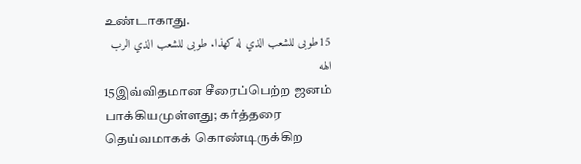உண்டாகாது.
15طوبى للشعب الذي له كهذا. طوبى للشعب الذي الرب الهه
15இவ்விதமான சீரைப்பெற்ற ஜனம் பாக்கியமுள்ளது; கர்த்தரை தெய்வமாகக் கொண்டிருக்கிற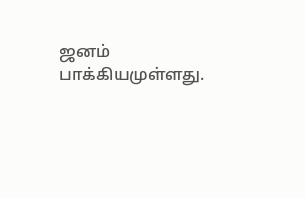ஜனம் பாக்கியமுள்ளது.